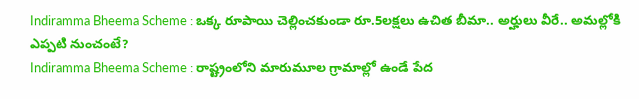Indiramma Bheema Scheme : ఒక్క రూపాయి చెల్లించకుండా రూ.5లక్షలు ఉచిత బీమా.. అర్హులు వీరే.. అమల్లోకి ఎప్పటి నుంచంటే?
Indiramma Bheema Scheme : రాష్ట్రంలోని మారుమూల గ్రామాల్లో ఉండే పేద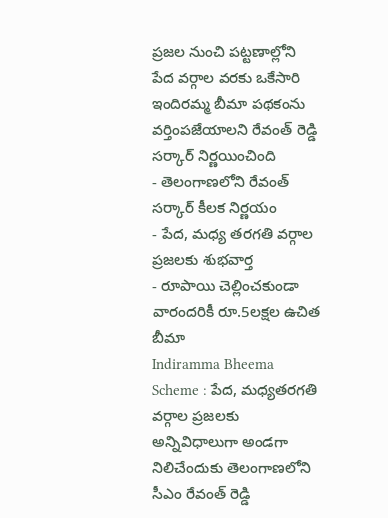ప్రజల నుంచి పట్టణాల్లోని పేద వర్గాల వరకు ఒకేసారి ఇందిరమ్మ బీమా పథకంను వర్తింపజేయాలని రేవంత్ రెడ్డి సర్కార్ నిర్ణయించింది
- తెలంగాణలోని రేవంత్ సర్కార్ కీలక నిర్ణయం
- పేద, మధ్య తరగతి వర్గాల ప్రజలకు శుభవార్త
- రూపాయి చెల్లించకుండా వారందరికీ రూ.5లక్షల ఉచిత బీమా
Indiramma Bheema Scheme : పేద, మధ్యతరగతి వర్గాల ప్రజలకు అన్నివిధాలుగా అండగా నిలిచేందుకు తెలంగాణలోని సీఎం రేవంత్ రెడ్డి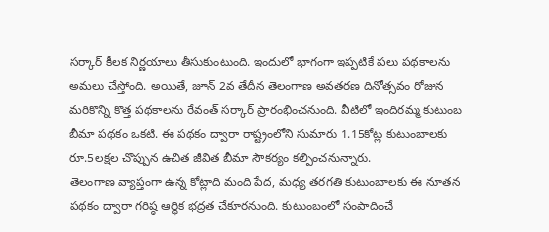సర్కార్ కీలక నిర్ణయాలు తీసుకుంటుంది. ఇందులో భాగంగా ఇప్పటికే పలు పథకాలను అమలు చేస్తోంది. అయితే, జూన్ 2వ తేదీన తెలంగాణ అవతరణ దినోత్సవం రోజున మరికొన్ని కొత్త పథకాలను రేవంత్ సర్కార్ ప్రారంభించనుంది. వీటిలో ఇందిరమ్మ కుటుంబ బీమా పథకం ఒకటి. ఈ పథకం ద్వారా రాష్ట్రంలోని సుమారు 1.15కోట్ల కుటుంబాలకు రూ.5లక్షల చొప్పున ఉచిత జీవిత బీమా సౌకర్యం కల్పించనున్నారు.
తెలంగాణ వ్యాప్తంగా ఉన్న కోట్లాది మంది పేద, మధ్య తరగతి కుటుంబాలకు ఈ నూతన పథకం ద్వారా గరిష్ఠ ఆర్థిక భద్రత చేకూరనుంది. కుటుంబంలో సంపాదించే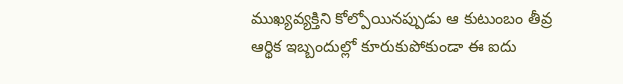ముఖ్యవ్యక్తిని కోల్పోయినప్పుడు ఆ కుటుంబం తీవ్ర ఆర్థిక ఇబ్బందుల్లో కూరుకుపోకుండా ఈ ఐదు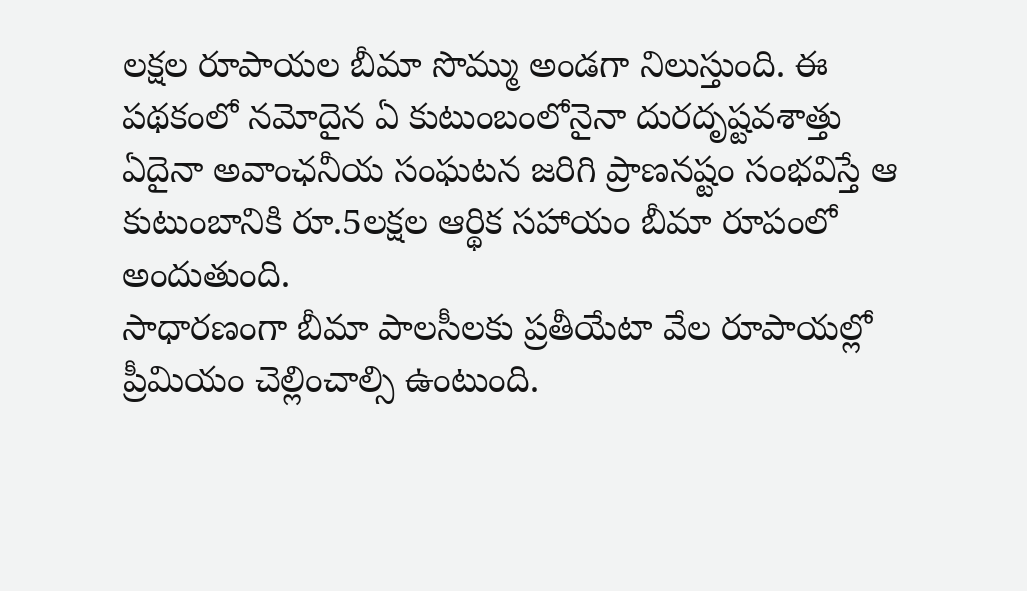లక్షల రూపాయల బీమా సొమ్ము అండగా నిలుస్తుంది. ఈ పథకంలో నమోదైన ఏ కుటుంబంలోనైనా దురదృష్టవశాత్తు ఏదైనా అవాంఛనీయ సంఘటన జరిగి ప్రాణనష్టం సంభవిస్తే ఆ కుటుంబానికి రూ.5లక్షల ఆర్థిక సహాయం బీమా రూపంలో అందుతుంది.
సాధారణంగా బీమా పాలసీలకు ప్రతీయేటా వేల రూపాయల్లో ప్రీమియం చెల్లించాల్సి ఉంటుంది.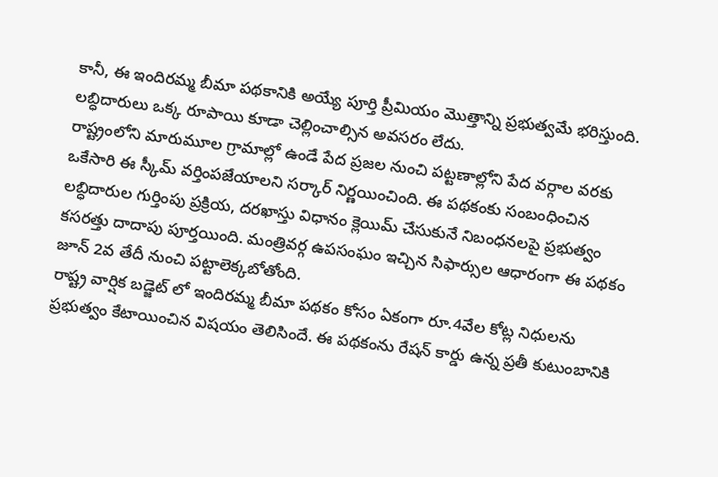కానీ, ఈ ఇందిరమ్మ బీమా పథకానికి అయ్యే పూర్తి ప్రీమియం మొత్తాన్ని ప్రభుత్వమే భరిస్తుంది. లబ్ధిదారులు ఒక్క రూపాయి కూడా చెల్లించాల్సిన అవసరం లేదు.
రాష్ట్రంలోని మారుమూల గ్రామాల్లో ఉండే పేద ప్రజల నుంచి పట్టణాల్లోని పేద వర్గాల వరకు ఒకేసారి ఈ స్కీమ్ వర్తింపజేయాలని సర్కార్ నిర్ణయించింది. ఈ పథకంకు సంబంధించిన లబ్ధిదారుల గుర్తింపు ప్రక్రియ, దరఖాస్తు విధానం క్లెయిమ్ చేసుకునే నిబంధనలపై ప్రభుత్వం కసరత్తు దాదాపు పూర్తయింది. మంత్రివర్గ ఉపసంఘం ఇచ్చిన సిఫార్సుల ఆధారంగా ఈ పథకం జూన్ 2వ తేదీ నుంచి పట్టాలెక్కబోతోంది.
రాష్ట్ర వార్షిక బడ్జెట్ లో ఇందిరమ్మ బీమా పథకం కోసం ఏకంగా రూ.4వేల కోట్ల నిధులను ప్రభుత్వం కేటాయించిన విషయం తెలిసిందే. ఈ పథకంను రేషన్ కార్డు ఉన్న ప్రతీ కుటుంబానికి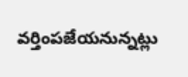వర్తింపజేయనున్నట్లు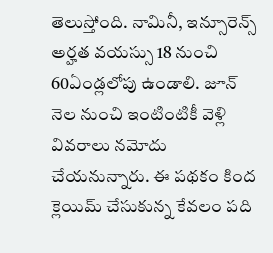తెలుస్తోంది. నామినీ, ఇన్సూరెన్స్ అర్హత వయస్సు 18 నుంచి 60ఏండ్లలోపు ఉండాలి. జూన్ నెల నుంచి ఇంటింటికీ వెళ్లి వివరాలు నమోదు చేయనున్నారు. ఈ పథకం కింద క్లెయిమ్ చేసుకున్న కేవలం పది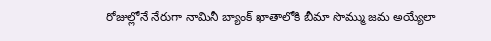రోజుల్లోనే నేరుగా నామినీ బ్యాంక్ ఖాతాలోకి బీమా సొమ్ము జమ అయ్యేలా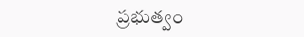ప్రభుత్వం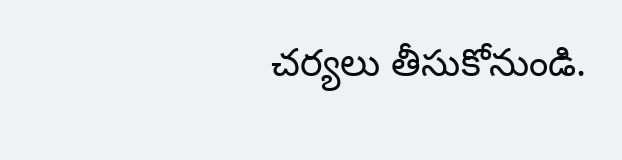చర్యలు తీసుకోనుండి.